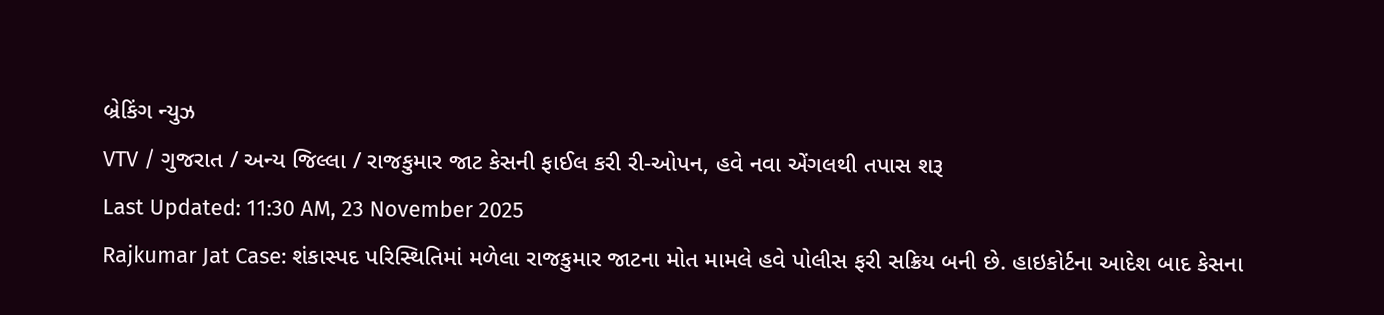બ્રેકિંગ ન્યુઝ
VTV / ગુજરાત / અન્ય જિલ્લા / રાજકુમાર જાટ કેસની ફાઈલ કરી રી-ઓપન, હવે નવા એંગલથી તપાસ શરૂ
Last Updated: 11:30 AM, 23 November 2025
Rajkumar Jat Case: શંકાસ્પદ પરિસ્થિતિમાં મળેલા રાજકુમાર જાટના મોત મામલે હવે પોલીસ ફરી સક્રિય બની છે. હાઇકોર્ટના આદેશ બાદ કેસના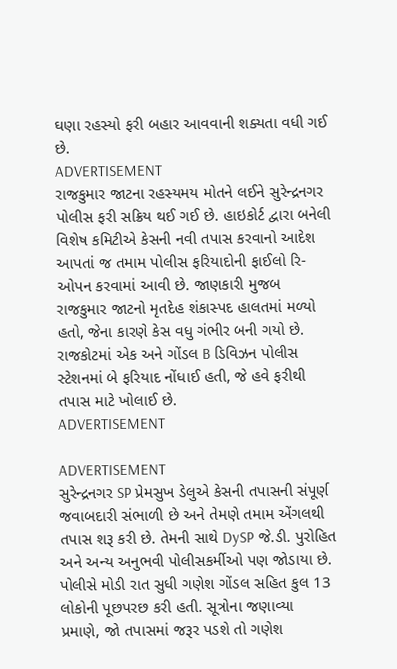ઘણા રહસ્યો ફરી બહાર આવવાની શક્યતા વધી ગઈ છે.
ADVERTISEMENT
રાજકુમાર જાટના રહસ્યમય મોતને લઈને સુરેન્દ્રનગર પોલીસ ફરી સક્રિય થઈ ગઈ છે. હાઇકોર્ટ દ્વારા બનેલી વિશેષ કમિટીએ કેસની નવી તપાસ કરવાનો આદેશ આપતાં જ તમામ પોલીસ ફરિયાદોની ફાઈલો રિ-ઓપન કરવામાં આવી છે. જાણકારી મુજબ રાજકુમાર જાટનો મૃતદેહ શંકાસ્પદ હાલતમાં મળ્યો હતો, જેના કારણે કેસ વધુ ગંભીર બની ગયો છે. રાજકોટમાં એક અને ગોંડલ B ડિવિઝન પોલીસ સ્ટેશનમાં બે ફરિયાદ નોંધાઈ હતી, જે હવે ફરીથી તપાસ માટે ખોલાઈ છે.
ADVERTISEMENT

ADVERTISEMENT
સુરેન્દ્રનગર SP પ્રેમસુખ ડેલુએ કેસની તપાસની સંપૂર્ણ જવાબદારી સંભાળી છે અને તેમણે તમામ એંગલથી તપાસ શરૂ કરી છે. તેમની સાથે DySP જે.ડી. પુરોહિત અને અન્ય અનુભવી પોલીસકર્મીઓ પણ જોડાયા છે. પોલીસે મોડી રાત સુધી ગણેશ ગોંડલ સહિત કુલ 13 લોકોની પૂછપરછ કરી હતી. સૂત્રોના જણાવ્યા પ્રમાણે, જો તપાસમાં જરૂર પડશે તો ગણેશ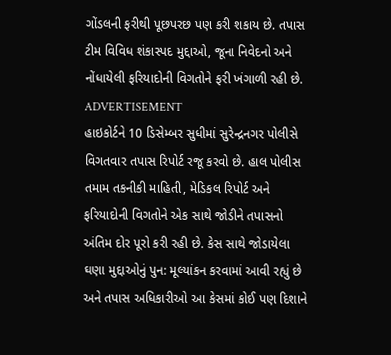ગોંડલની ફરીથી પૂછપરછ પણ કરી શકાય છે. તપાસ ટીમ વિવિધ શંકાસ્પદ મુદ્દાઓ, જૂના નિવેદનો અને નોંધાયેલી ફરિયાદોની વિગતોને ફરી ખંગાળી રહી છે.
ADVERTISEMENT
હાઇકોર્ટને 10 ડિસેમ્બર સુધીમાં સુરેન્દ્રનગર પોલીસે વિગતવાર તપાસ રિપોર્ટ રજૂ કરવો છે. હાલ પોલીસ તમામ તકનીકી માહિતી, મેડિકલ રિપોર્ટ અને ફરિયાદોની વિગતોને એક સાથે જોડીને તપાસનો અંતિમ દોર પૂરો કરી રહી છે. કેસ સાથે જોડાયેલા ઘણા મુદ્દાઓનું પુન: મૂલ્યાંકન કરવામાં આવી રહ્યું છે અને તપાસ અધિકારીઓ આ કેસમાં કોઈ પણ દિશાને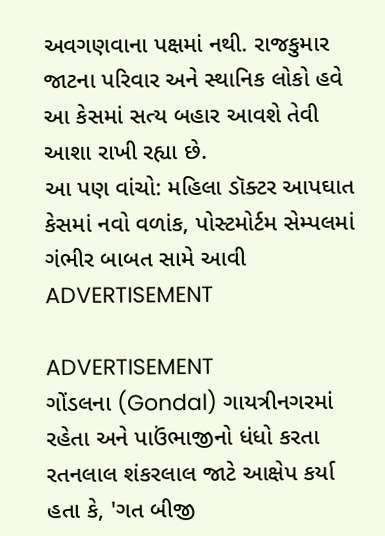અવગણવાના પક્ષમાં નથી. રાજકુમાર જાટના પરિવાર અને સ્થાનિક લોકો હવે આ કેસમાં સત્ય બહાર આવશે તેવી આશા રાખી રહ્યા છે.
આ પણ વાંચો: મહિલા ડૉક્ટર આપઘાત કેસમાં નવો વળાંક, પોસ્ટમોર્ટમ સેમ્પલમાં ગંભીર બાબત સામે આવી
ADVERTISEMENT

ADVERTISEMENT
ગોંડલના (Gondal) ગાયત્રીનગરમાં રહેતા અને પાઉંભાજીનો ધંધો કરતા રતનલાલ શંકરલાલ જાટે આક્ષેપ કર્યા હતા કે, 'ગત બીજી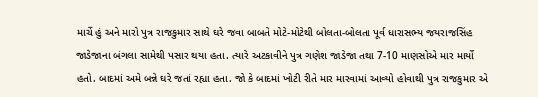માર્ચે હું અને મારો પુત્ર રાજકુમાર સાથે ઘરે જવા બાબતે મોટે-મોટેથી બોલતા-બોલતા પૂર્વ ધારાસભ્ય જયરાજસિંહ જાડેજાના બંગલા સામેથી પસાર થયા હતા. ત્યારે અટકાવીને પુત્ર ગણેશ જાડેજા તથા 7-10 માણસોએ માર માર્યો હતો. બાદમાં અમે બન્ને ઘરે જતાં રહ્યા હતા. જો કે બાદમાં ખોટી રીતે માર મારવામાં આવ્યો હોવાથી પુત્ર રાજકુમાર એ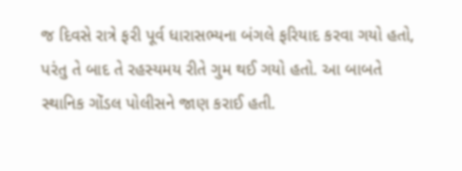જ દિવસે રાત્રે ફરી પૂર્વ ધારાસભ્યના બંગલે ફરિયાદ કરવા ગયો હતો, પરંતુ તે બાદ તે રહસ્યમય રીતે ગુમ થઈ ગયો હતો. આ બાબતે સ્થાનિક ગોંડલ પોલીસને જાણ કરાઈ હતી.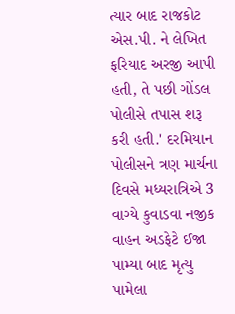ત્યાર બાદ રાજકોટ એસ.પી. ને લેખિત ફરિયાદ અરજી આપી હતી, તે પછી ગોંડલ પોલીસે તપાસ શરૂ કરી હતી.' દરમિયાન પોલીસને ત્રણ માર્ચના દિવસે મધ્યરાત્રિએ 3 વાગ્યે કુવાડવા નજીક વાહન અડફેટે ઈજા પામ્યા બાદ મૃત્યુ પામેલા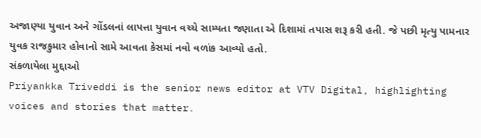અજાણ્યા યુવાન અને ગોંડલનાં લાપત્તા યુવાન વચ્ચે સામ્યતા જણાતા એ દિશામાં તપાસ શરૂ કરી હતી. જે પછી મૃત્યુ પામનાર યુવક રાજકુમાર હોવાનો સામે આવતા કેસમાં નવો વળાંક આવ્યો હતો.
સંકળાયેલા મુદ્દાઓ
Priyankka Triveddi is the senior news editor at VTV Digital, highlighting voices and stories that matter.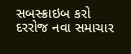સબસ્ક્રાઇબ કરો
દરરોજ નવા સમાચાર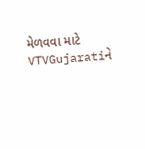મેળવવા માટે VTVGujaratiને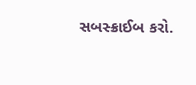સબસ્ક્રાઈબ કરો.